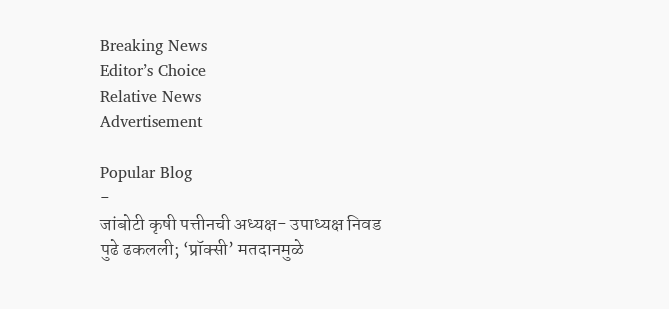Breaking News
Editor’s Choice
Relative News
Advertisement

Popular Blog
-
जांबोटी कृषी पत्तीनची अध्यक्ष- उपाध्यक्ष निवड पुढे ढकलली; ‘प्रॉक्सी’ मतदानमुळे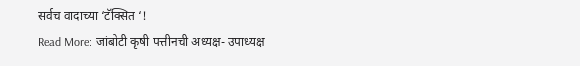सर्वच वादाच्या ‘टॅक्सित ‘!
Read More: जांबोटी कृषी पत्तीनची अध्यक्ष- उपाध्यक्ष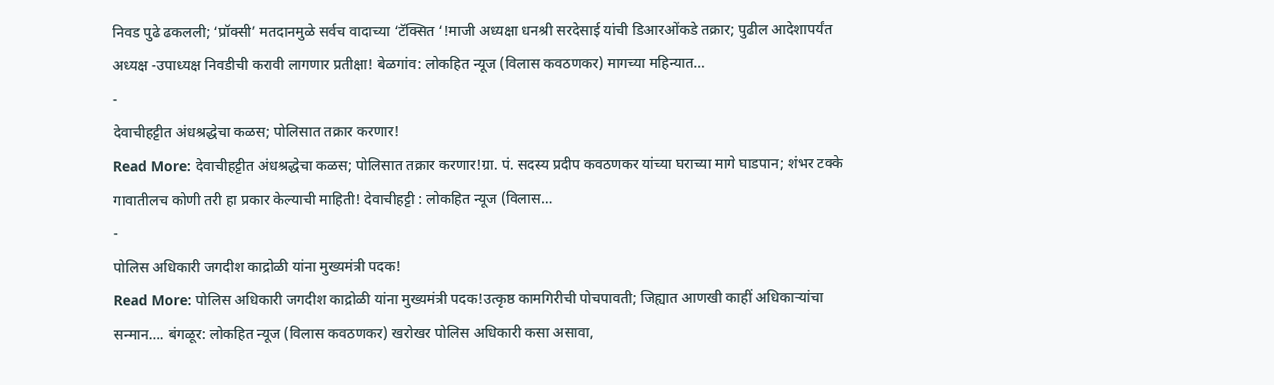निवड पुढे ढकलली; ‘प्रॉक्सी’ मतदानमुळे सर्वच वादाच्या ‘टॅक्सित ‘!माजी अध्यक्षा धनश्री सरदेसाई यांची डिआरओंकडे तक्रार; पुढील आदेशापर्यंत अध्यक्ष -उपाध्यक्ष निवडीची करावी लागणार प्रतीक्षा! बेळगांव: लोकहित न्यूज (विलास कवठणकर) मागच्या महिन्यात…
-
देवाचीहट्टीत अंधश्रद्धेचा कळस; पोलिसात तक्रार करणार!
Read More: देवाचीहट्टीत अंधश्रद्धेचा कळस; पोलिसात तक्रार करणार!ग्रा. पं. सदस्य प्रदीप कवठणकर यांच्या घराच्या मागे घाडपान; शंभर टक्के गावातीलच कोणी तरी हा प्रकार केल्याची माहिती! देवाचीहट्टी : लोकहित न्यूज (विलास…
-
पोलिस अधिकारी जगदीश काद्रोळी यांना मुख्यमंत्री पदक!
Read More: पोलिस अधिकारी जगदीश काद्रोळी यांना मुख्यमंत्री पदक!उत्कृष्ठ कामगिरीची पोचपावती; जिह्यात आणखी काहीं अधिकाऱ्यांचा सन्मान…. बंगळूर: लोकहित न्यूज (विलास कवठणकर) खरोखर पोलिस अधिकारी कसा असावा,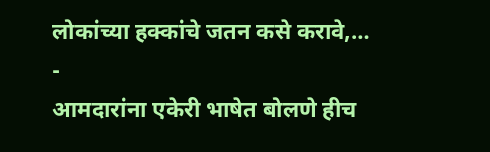लोकांच्या हक्कांचे जतन कसे करावे,…
-
आमदारांना एकेरी भाषेत बोलणे हीच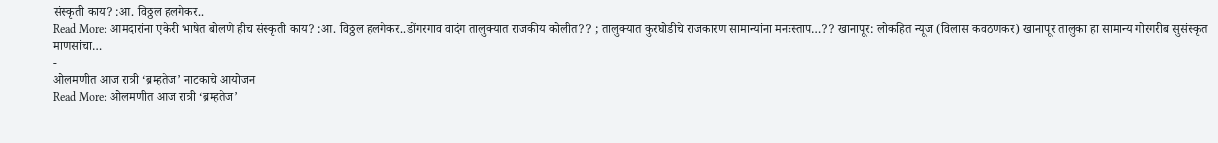संस्कृती काय? :आ. विठ्ठल हलगेकर..
Read More: आमदारांना एकेरी भाषेत बोलणे हीच संस्कृती काय? :आ. विठ्ठल हलगेकर..डोंगरगाव वादंग तालुक्यात राजकीय कोलीत?? ; तालुक्यात कुरघोडीचे राजकारण सामान्यांना मनःस्ताप…?? खानापूर: लोकहित न्यूज (विलास कवठणकर) खानापूर तालुका हा सामान्य गोरगरीब सुसंस्कृत माणसांचा…
-
ओलमणीत आज रात्री ‘ब्रम्हतेज’ नाटकाचे आयोजन
Read More: ओलमणीत आज रात्री ‘ब्रम्हतेज’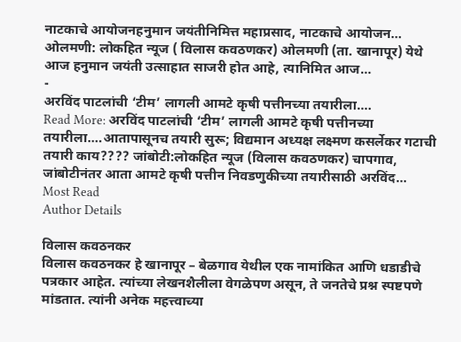नाटकाचे आयोजनहनुमान जयंतीनिमित्त महाप्रसाद, नाटकाचे आयोजन… ओलमणी: लोकहित न्यूज ( विलास कवठणकर) ओलमणी (ता. खानापूर) येथे आज हनुमान जयंती उत्साहात साजरी होत आहे, त्यानिमित आज…
-
अरविंद पाटलांची ‘टीम’ लागली आमटे कृषी पत्तीनच्या तयारीला….
Read More: अरविंद पाटलांची ‘टीम’ लागली आमटे कृषी पत्तीनच्या तयारीला….आतापासूनच तयारी सुरू; विद्यमान अध्यक्ष लक्ष्मण कसर्लेकर गटाची तयारी काय???? जांबोटी:लोकहित न्यूज (विलास कवठणकर) चापगाव, जांबोटीनंतर आता आमटे कृषी पत्तीन निवडणुकीच्या तयारीसाठी अरविंद…
Most Read
Author Details

विलास कवठनकर
विलास कवठनकर हे खानापूर – बेळगाव येथील एक नामांकित आणि धडाडीचे पत्रकार आहेत. त्यांच्या लेखनशैलीला वेगळेपण असून, ते जनतेचे प्रश्न स्पष्टपणे मांडतात. त्यांनी अनेक महत्त्वाच्या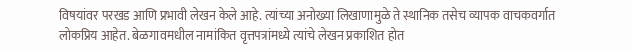विषयांवर परखड आणि प्रभावी लेखन केले आहे. त्यांच्या अनोख्या लिखाणामुळे ते स्थानिक तसेच व्यापक वाचकवर्गात लोकप्रिय आहेत. बेळगावमधील नामांकित वृत्तपत्रांमध्ये त्यांचे लेखन प्रकाशित होत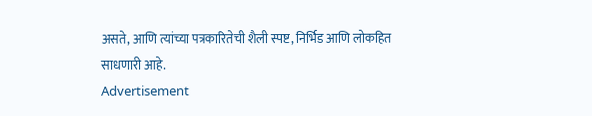असते, आणि त्यांच्या पत्रकारितेची शैली स्पष्ट, निर्भिड आणि लोकहित साधणारी आहे.
Advertisement